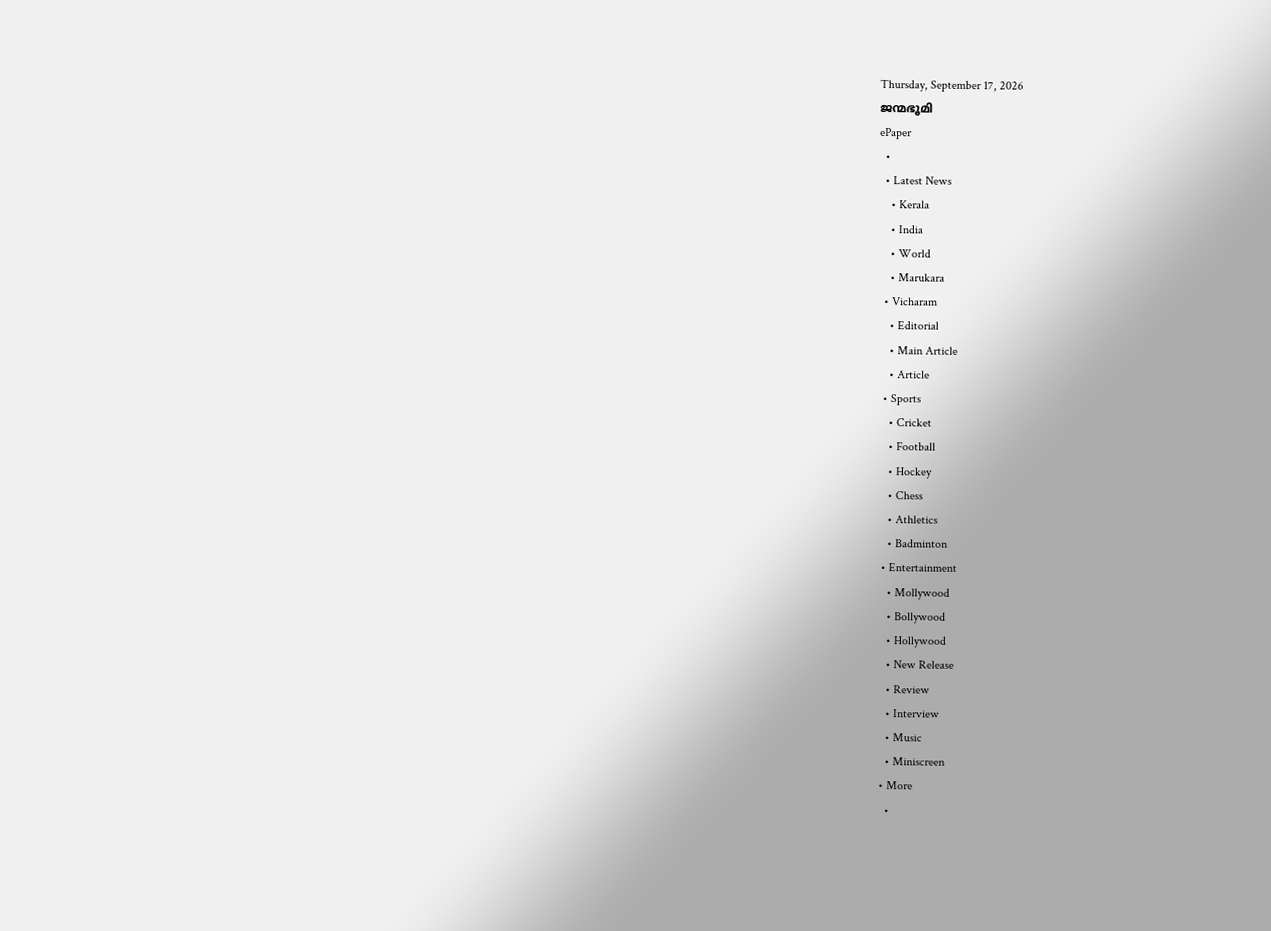Thursday, September 17, 2026
ജന്മഭൂമി
ePaper
  •
  • Latest News
    • Kerala
    • India
    • World
    • Marukara
  • Vicharam
    • Editorial
    • Main Article
    • Article
  • Sports
    • Cricket
    • Football
    • Hockey
    • Chess
    • Athletics
    • Badminton
  • Entertainment
    • Mollywood
    • Bollywood
    • Hollywood
    • New Release
    • Review
    • Interview
    • Music
    • Miniscreen
  • More
    •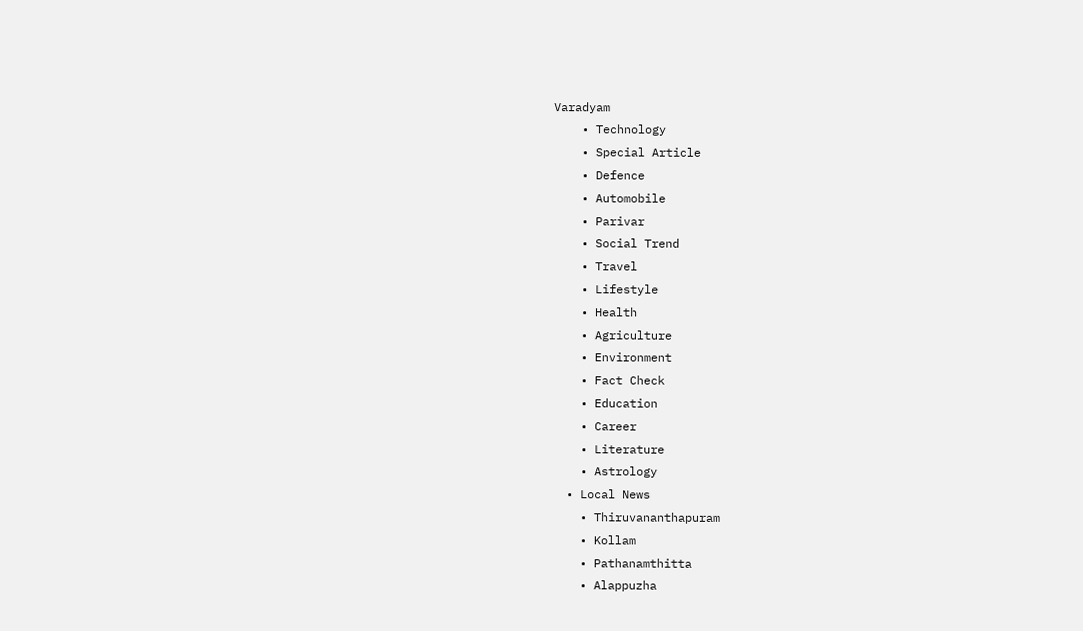Varadyam
    • Technology
    • Special Article
    • Defence
    • Automobile
    • Parivar
    • Social Trend
    • Travel
    • Lifestyle
    • Health
    • Agriculture
    • Environment
    • Fact Check
    • Education
    • Career
    • Literature
    • Astrology
  • Local News
    • Thiruvananthapuram
    • Kollam
    • Pathanamthitta
    • Alappuzha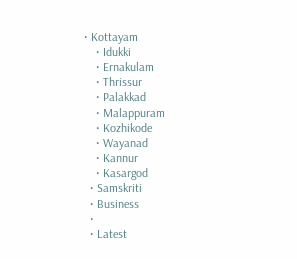• Kottayam
    • Idukki
    • Ernakulam
    • Thrissur
    • Palakkad
    • Malappuram
    • Kozhikode
    • Wayanad
    • Kannur
    • Kasargod
  • Samskriti
  • Business
  •
  • Latest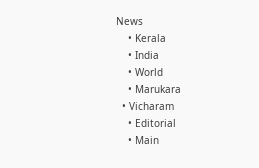News
    • Kerala
    • India
    • World
    • Marukara
  • Vicharam
    • Editorial
    • Main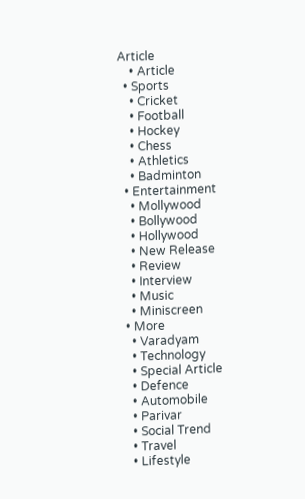Article
    • Article
  • Sports
    • Cricket
    • Football
    • Hockey
    • Chess
    • Athletics
    • Badminton
  • Entertainment
    • Mollywood
    • Bollywood
    • Hollywood
    • New Release
    • Review
    • Interview
    • Music
    • Miniscreen
  • More
    • Varadyam
    • Technology
    • Special Article
    • Defence
    • Automobile
    • Parivar
    • Social Trend
    • Travel
    • Lifestyle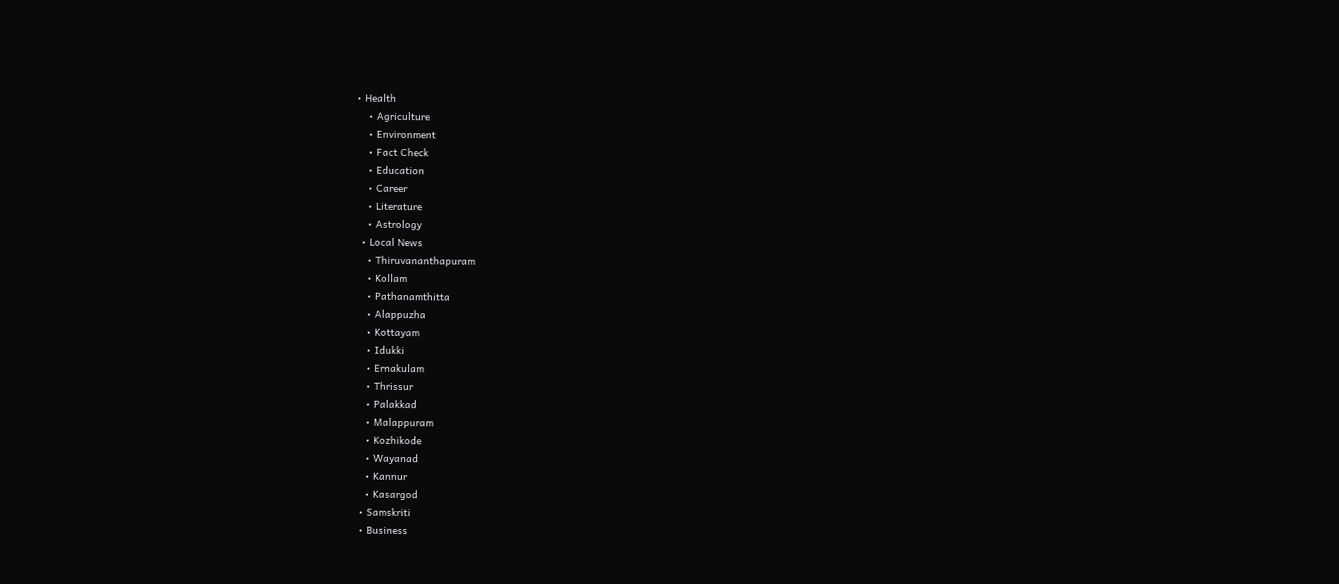• Health
    • Agriculture
    • Environment
    • Fact Check
    • Education
    • Career
    • Literature
    • Astrology
  • Local News
    • Thiruvananthapuram
    • Kollam
    • Pathanamthitta
    • Alappuzha
    • Kottayam
    • Idukki
    • Ernakulam
    • Thrissur
    • Palakkad
    • Malappuram
    • Kozhikode
    • Wayanad
    • Kannur
    • Kasargod
  • Samskriti
  • Business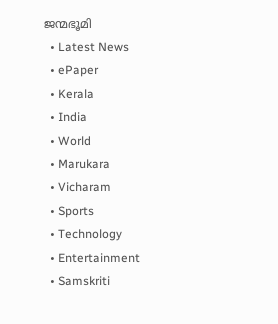ജന്മഭൂമി
  • Latest News
  • ePaper
  • Kerala
  • India
  • World
  • Marukara
  • Vicharam
  • Sports
  • Technology
  • Entertainment
  • Samskriti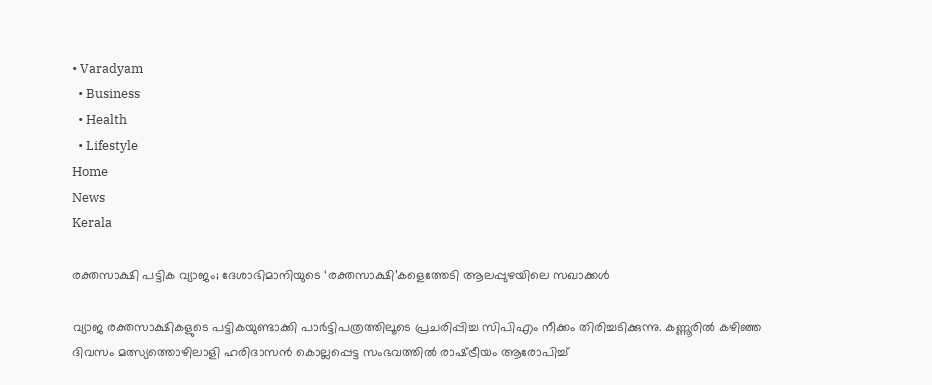• Varadyam
  • Business
  • Health
  • Lifestyle
Home
News
Kerala

രക്തസാക്ഷി പട്ടിക വ്യാജം; ദേശാഭിമാനിയുടെ ‘രക്തസാക്ഷി’കളെത്തേടി ആലപ്പുഴയിലെ സഖാക്കള്‍

വ്യാജ രക്തസാക്ഷികളുടെ പട്ടികയുണ്ടാക്കി പാര്‍ട്ടിപത്രത്തിലൂടെ പ്രചരിപ്പിച്ച സിപിഎം നീക്കം തിരിച്ചടിക്കുന്നു. കണ്ണൂരില്‍ കഴിഞ്ഞ ദിവസം മത്സ്യത്തൊഴിലാളി ഹരിദാസന്‍ കൊല്ലപ്പെട്ട സംഭവത്തില്‍ രാഷ്‌ട്രീയം ആരോപിച്ച്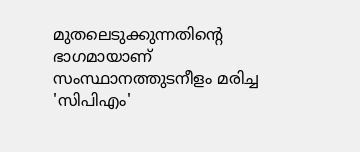മുതലെടുക്കുന്നതിന്റെ ഭാഗമായാണ് സംസ്ഥാനത്തുടനീളം മരിച്ച 'സിപിഎം'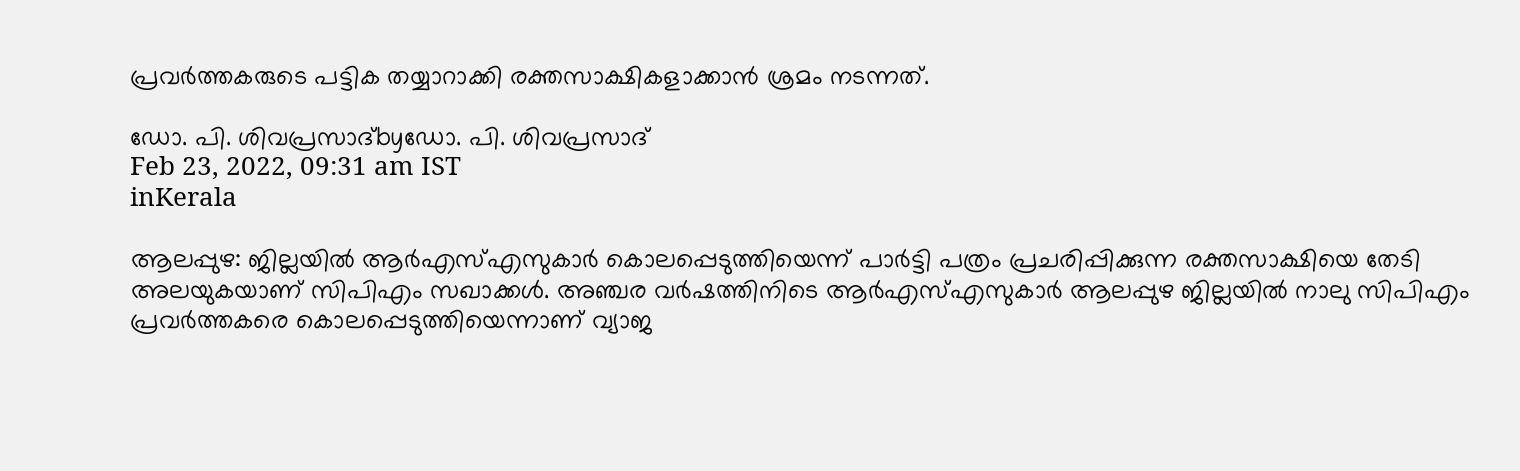പ്രവര്‍ത്തകരുടെ പട്ടിക തയ്യാറാക്കി രക്തസാക്ഷികളാക്കാന്‍ ശ്രമം നടന്നത്.

ഡോ. പി. ശിവപ്രസാദ്byഡോ. പി. ശിവപ്രസാദ്
Feb 23, 2022, 09:31 am IST
inKerala

ആലപ്പുഴ: ജില്ലയില്‍ ആര്‍എസ്എസുകാര്‍ കൊലപ്പെടുത്തിയെന്ന് പാര്‍ട്ടി പത്രം പ്രചരിപ്പിക്കുന്ന രക്തസാക്ഷിയെ തേടി അലയുകയാണ് സിപിഎം സഖാക്കള്‍. അഞ്ചര വര്‍ഷത്തിനിടെ ആര്‍എസ്എസുകാര്‍ ആലപ്പുഴ ജില്ലയില്‍ നാലു സിപിഎം പ്രവര്‍ത്തകരെ കൊലപ്പെടുത്തിയെന്നാണ് വ്യാജ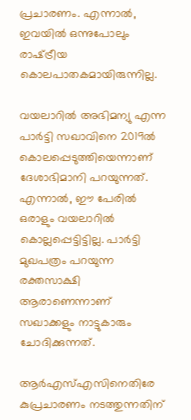പ്രചാരണം. എന്നാല്‍, ഇവയില്‍ ഒന്നുപോലും രാഷ്‌ട്രീയ കൊലപാതകമായിരുന്നില്ല.

വയലാറില്‍ അഭിമന്യു എന്ന പാര്‍ട്ടി സഖാവിനെ 2019ല്‍ കൊലപ്പെടുത്തിയെന്നാണ് ദേശാഭിമാനി പറയുന്നത്. എന്നാല്‍, ഈ പേരില്‍ ഒരാളും വയലാറില്‍ കൊല്ലപ്പെട്ടിട്ടില്ല. പാര്‍ട്ടി മുഖപത്രം പറയുന്ന രക്തസാക്ഷി ആരാണെന്നാണ് സഖാക്കളും നാട്ടുകാരും ചോദിക്കുന്നത്.

ആര്‍എസ്എസിനെതിരേ കുപ്രചാരണം നടത്തുന്നതിന്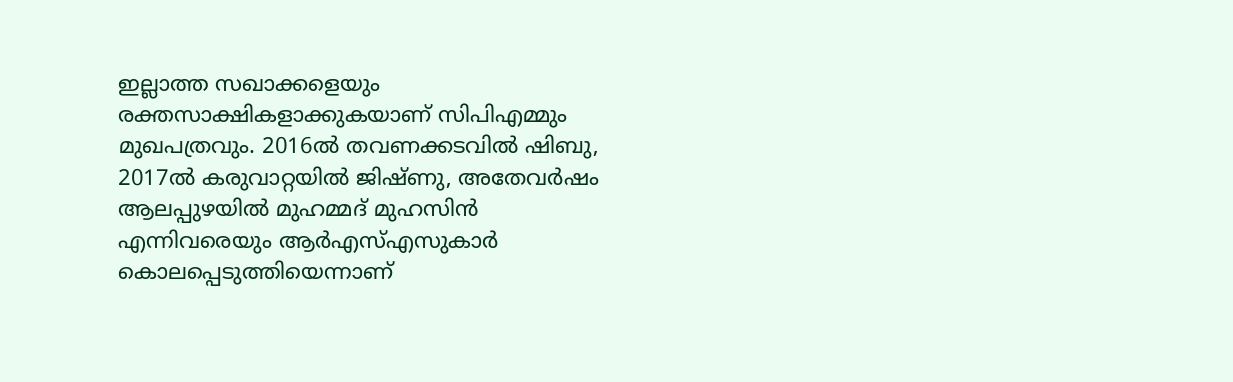ഇല്ലാത്ത സഖാക്കളെയും രക്തസാക്ഷികളാക്കുകയാണ് സിപിഎമ്മും മുഖപത്രവും. 2016ല്‍ തവണക്കടവില്‍ ഷിബു, 2017ല്‍ കരുവാറ്റയില്‍ ജിഷ്ണു, അതേവര്‍ഷം ആലപ്പുഴയില്‍ മുഹമ്മദ് മുഹസിന്‍ എന്നിവരെയും ആര്‍എസ്എസുകാര്‍ കൊലപ്പെടുത്തിയെന്നാണ്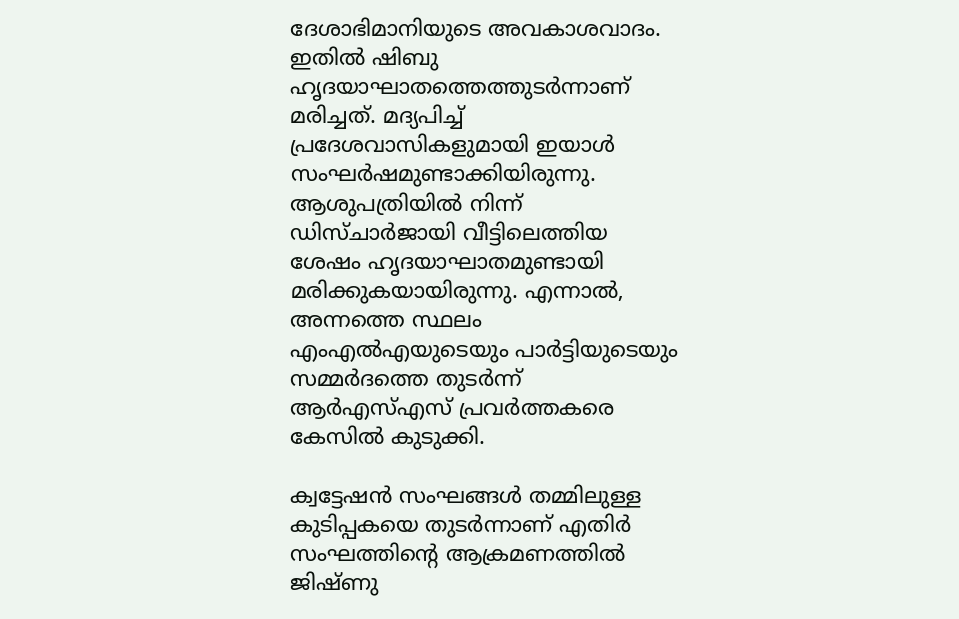ദേശാഭിമാനിയുടെ അവകാശവാദം. ഇതില്‍ ഷിബു ഹൃദയാഘാതത്തെത്തുടര്‍ന്നാണ് മരിച്ചത്. മദ്യപിച്ച് പ്രദേശവാസികളുമായി ഇയാള്‍ സംഘര്‍ഷമുണ്ടാക്കിയിരുന്നു. ആശുപത്രിയില്‍ നിന്ന് ഡിസ്ചാര്‍ജായി വീട്ടിലെത്തിയ ശേഷം ഹൃദയാഘാതമുണ്ടായി മരിക്കുകയായിരുന്നു. എന്നാല്‍, അന്നത്തെ സ്ഥലം എംഎല്‍എയുടെയും പാര്‍ട്ടിയുടെയും സമ്മര്‍ദത്തെ തുടര്‍ന്ന് ആര്‍എസ്എസ് പ്രവര്‍ത്തകരെ കേസില്‍ കുടുക്കി.

ക്വട്ടേഷന്‍ സംഘങ്ങള്‍ തമ്മിലുള്ള കുടിപ്പകയെ തുടര്‍ന്നാണ് എതിര്‍ സംഘത്തിന്റെ ആക്രമണത്തില്‍ ജിഷ്ണു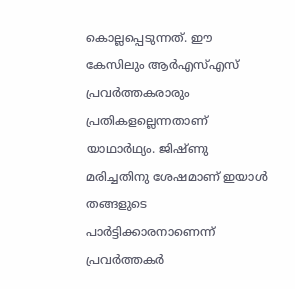കൊല്ലപ്പെടുന്നത്. ഈ കേസിലും ആര്‍എസ്എസ് പ്രവര്‍ത്തകരാരും പ്രതികളല്ലെന്നതാണ് യാഥാര്‍ഥ്യം. ജിഷ്ണു മരിച്ചതിനു ശേഷമാണ് ഇയാള്‍ തങ്ങളുടെ പാര്‍ട്ടിക്കാരനാണെന്ന് പ്രവര്‍ത്തകര്‍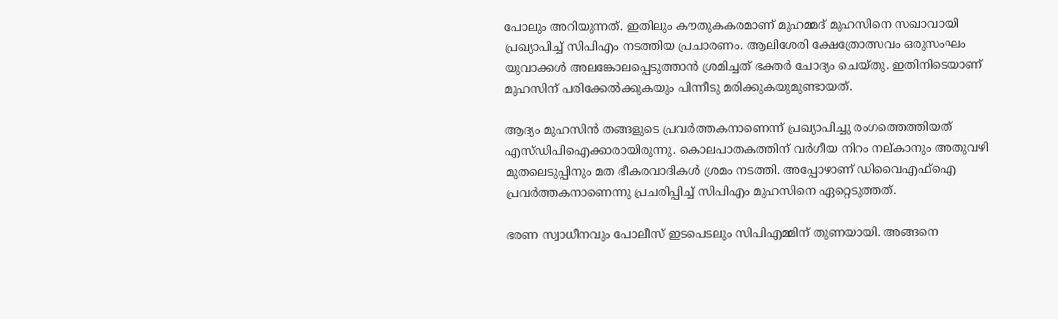പോലും അറിയുന്നത്. ഇതിലും കൗതുകകരമാണ് മുഹമ്മദ് മുഹസിനെ സഖാവായി പ്രഖ്യാപിച്ച് സിപിഎം നടത്തിയ പ്രചാരണം. ആലിശേരി ക്ഷേത്രോത്സവം ഒരുസംഘം യുവാക്കള്‍ അലങ്കോലപ്പെടുത്താന്‍ ശ്രമിച്ചത് ഭക്തര്‍ ചോദ്യം ചെയ്തു. ഇതിനിടെയാണ് മുഹസിന് പരിക്കേല്‍ക്കുകയും പിന്നീടു മരിക്കുകയുമുണ്ടായത്.

ആദ്യം മുഹസിന്‍ തങ്ങളുടെ പ്രവര്‍ത്തകനാണെന്ന് പ്രഖ്യാപിച്ചു രംഗത്തെത്തിയത് എസ്ഡിപിഐക്കാരായിരുന്നു. കൊലപാതകത്തിന് വര്‍ഗീയ നിറം നല്കാനും അതുവഴി മുതലെടുപ്പിനും മത ഭീകരവാദികള്‍ ശ്രമം നടത്തി. അപ്പോഴാണ് ഡിവൈഎഫ്‌ഐ പ്രവര്‍ത്തകനാണെന്നു പ്രചരിപ്പിച്ച് സിപിഎം മുഹസിനെ ഏറ്റെടുത്തത്.

ഭരണ സ്വാധീനവും പോലീസ് ഇടപെടലും സിപിഎമ്മിന് തുണയായി. അങ്ങനെ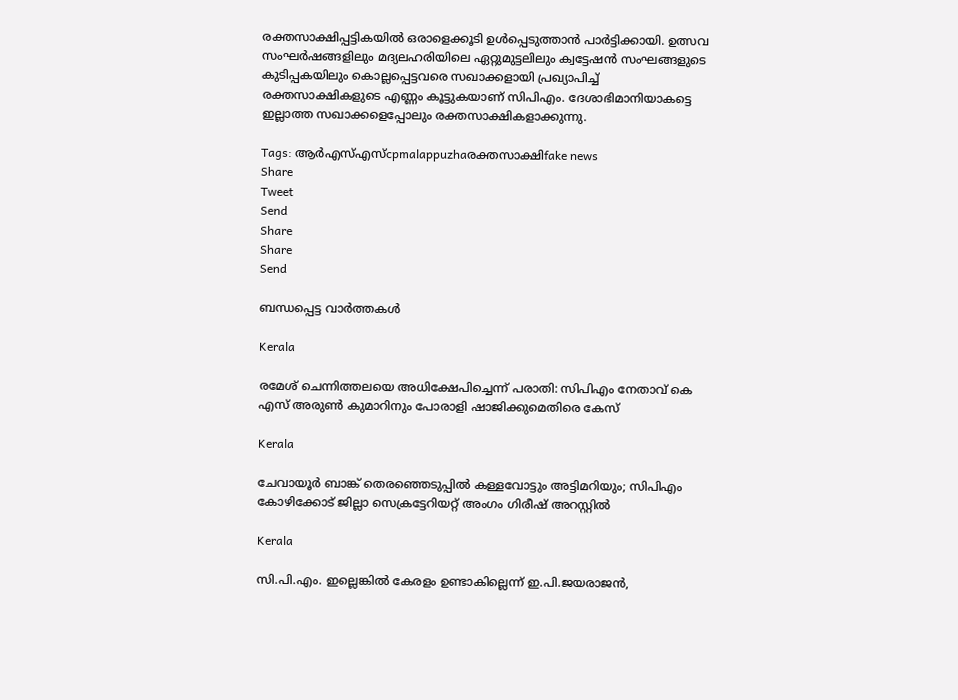രക്തസാക്ഷിപ്പട്ടികയില്‍ ഒരാളെക്കൂടി ഉള്‍പ്പെടുത്താന്‍ പാര്‍ട്ടിക്കായി. ഉത്സവ സംഘര്‍ഷങ്ങളിലും മദ്യലഹരിയിലെ ഏറ്റുമുട്ടലിലും ക്വട്ടേഷന്‍ സംഘങ്ങളുടെ കുടിപ്പകയിലും കൊല്ലപ്പെട്ടവരെ സഖാക്കളായി പ്രഖ്യാപിച്ച് രക്തസാക്ഷികളുടെ എണ്ണം കൂട്ടുകയാണ് സിപിഎം. ദേശാഭിമാനിയാകട്ടെ ഇല്ലാത്ത സഖാക്കളെപ്പോലും രക്തസാക്ഷികളാക്കുന്നു.

Tags: ആര്‍എസ്എസ്cpmalappuzhaരക്തസാക്ഷിfake news
Share
Tweet
Send
Share
Share
Send

ബന്ധപ്പെട്ട വാര്‍ത്തകള്‍

Kerala

രമേശ് ചെന്നിത്തലയെ അധിക്ഷേപിച്ചെന്ന് പരാതി: സിപിഎം നേതാവ് കെ എസ് അരുണ്‍ കുമാറിനും പോരാളി ഷാജിക്കുമെതിരെ കേസ്

Kerala

ചേവായൂർ ബാങ്ക് തെരഞ്ഞെടുപ്പിൽ കള്ളവോട്ടും അട്ടിമറിയും; സിപിഎം കോഴിക്കോട് ജില്ലാ സെക്രട്ടേറിയറ്റ് അംഗം ഗിരീഷ് അറസ്റ്റിൽ

Kerala

സി.പി.എം. ഇല്ലെങ്കില്‍ കേരളം ഉണ്ടാകില്ലെന്ന് ഇ.പി.ജയരാജന്‍,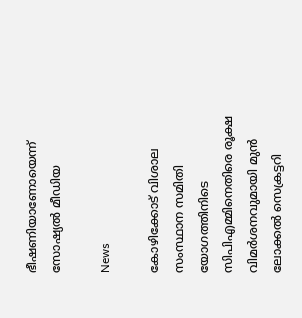ഭീഷണിയാണോയെന്ന് സോഷ്യല്‍ മീഡിയ

News

കോഴിക്കോട് വിശാല സംസ്ഥാന സമിതി യോഗത്തിനിടെ സിപിഎമ്മിനെതിരെ രൂക്ഷ വിമര്‍ശനവുമായി മുന്‍ ലോക്കല്‍ സെക്രട്ടറി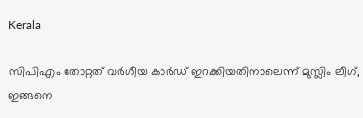Kerala

സിപിഎം തോറ്റത് വര്‍ഗീയ കാര്‍ഡ് ഇറക്കിയതിനാലെന്ന് മുസ്ലിം ലീഗ്, ഇങ്ങനെ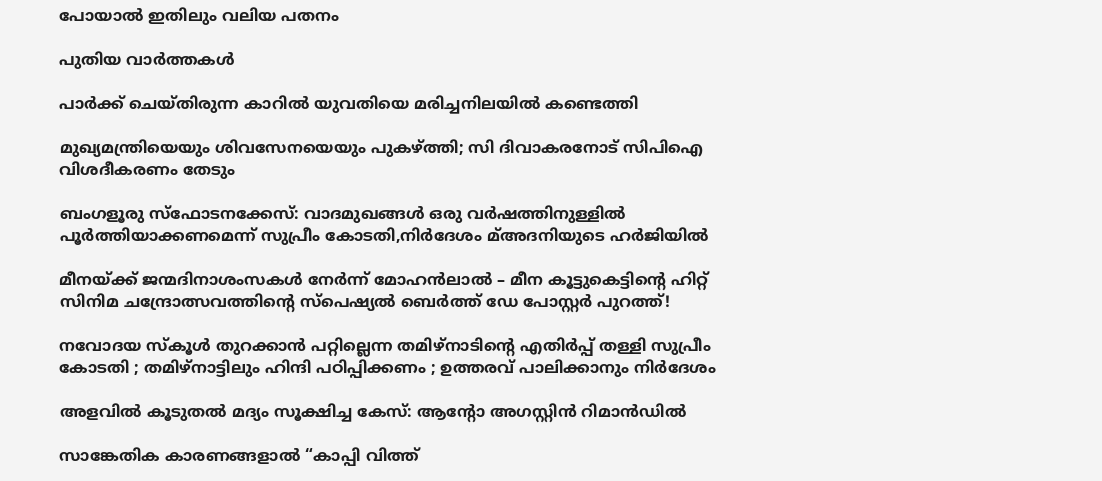പോയാല്‍ ഇതിലും വലിയ പതനം

പുതിയ വാര്‍ത്തകള്‍

പാര്‍ക്ക് ചെയ്തിരുന്ന കാറില്‍ യുവതിയെ മരിച്ചനിലയില്‍ കണ്ടെത്തി

മുഖ്യമന്ത്രിയെയും ശിവസേനയെയും പുകഴ്‌ത്തി; സി ദിവാകരനോട് സിപിഐ വിശദീകരണം തേടും

ബംഗളൂരു സ്‌ഫോടനക്കേസ്: വാദമുഖങ്ങള്‍ ഒരു വര്‍ഷത്തിനുള്ളില്‍ പൂര്‍ത്തിയാക്കണമെന്ന് സുപ്രീം കോടതി,നിര്‍ദേശം മ്അദനിയുടെ ഹര്‍ജിയില്‍

മീനയ്‌ക്ക് ജന്മദിനാശംസകള്‍ നേര്‍ന്ന് മോഹൻലാൽ – മീന കൂട്ടുകെട്ടിന്റെ ഹിറ്റ് സിനിമ ചന്ദ്രോത്സവത്തിന്റെ സ്പെഷ്യൽ ബെർത്ത് ഡേ പോസ്റ്റർ പുറത്ത്!

നവോദയ സ്കൂൾ തുറക്കാൻ പറ്റില്ലെന്ന തമിഴ്നാടിന്റെ എതിർപ്പ് തള്ളി സുപ്രീം കോടതി ; തമിഴ്നാട്ടിലും ഹിന്ദി പഠിപ്പിക്കണം ; ഉത്തരവ് പാലിക്കാനും നിർദേശം

അളവില്‍ കൂടുതല്‍ മദ്യം സൂക്ഷിച്ച കേസ്: ആന്റോ അഗസ്റ്റിന്‍ റിമാന്‍ഡില്‍

സാങ്കേതിക കാരണങ്ങളാൽ “കാപ്പി വിത്ത്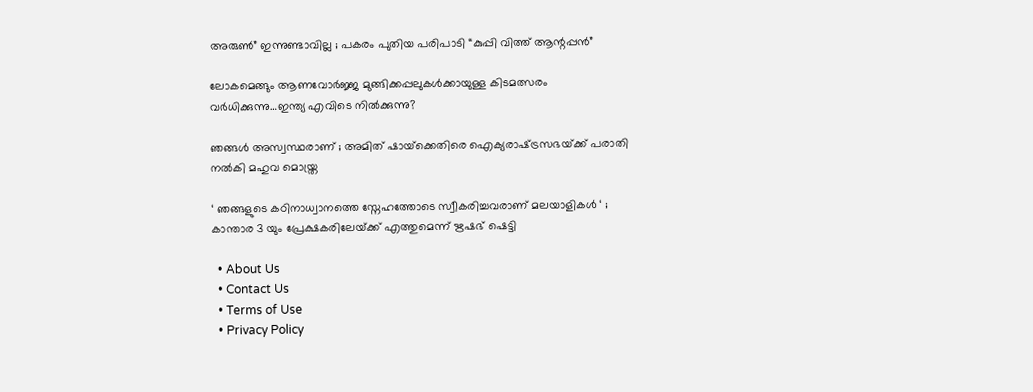അരുൺ” ഇന്നുണ്ടാവില്ല ; പകരം പുതിയ പരിപാടി “കുപ്പി വിത്ത് ആന്റപ്പൻ”

ലോകമെങ്ങും ആണവോർജ്ജ മുങ്ങിക്കപ്പലുകള്‍ക്കായുള്ള കിടമത്സരം വര്‍ധിക്കുന്നു…ഇന്ത്യ എവിടെ നില്‍ക്കുന്നു?

ഞങ്ങൾ അസ്വസ്ഥരാണ് ; അമിത് ഷായ്‌ക്കെതിരെ ഐക്യരാഷ്‌ട്രസഭയ്‌ക്ക് പരാതി നൽകി മഹുവ മൊയ്ത്ര

‘ ഞങ്ങളുടെ കഠിനാധ്വാനത്തെ സ്നേഹത്തോടെ സ്വീകരിച്ചവരാണ് മലയാളികൾ ‘ ; കാന്താര 3 യും പ്രേക്ഷകരിലേയ്‌ക്ക് എത്തുമെന്ന് ഋഷഭ് ഷെട്ടി

  • About Us
  • Contact Us
  • Terms of Use
  • Privacy Policy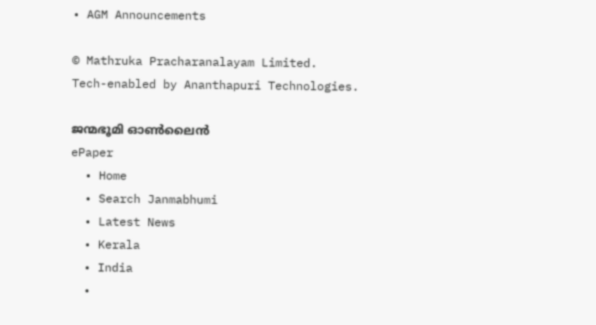• AGM Announcements

© Mathruka Pracharanalayam Limited.
Tech-enabled by Ananthapuri Technologies.

ജന്മഭൂമി ഓണ്‍ലൈന്‍
ePaper
  • Home
  • Search Janmabhumi
  • Latest News
  • Kerala
  • India
  •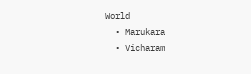World
  • Marukara
  • Vicharam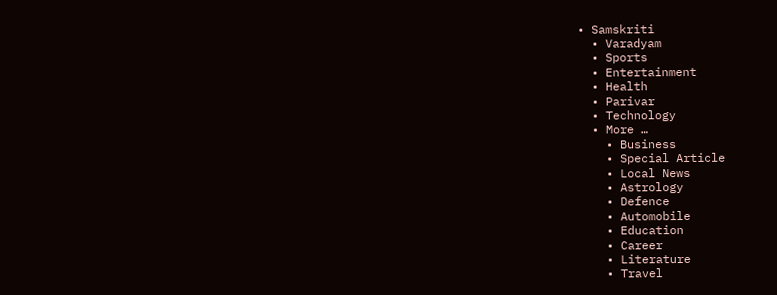• Samskriti
  • Varadyam
  • Sports
  • Entertainment
  • Health
  • Parivar
  • Technology
  • More …
    • Business
    • Special Article
    • Local News
    • Astrology
    • Defence
    • Automobile
    • Education
    • Career
    • Literature
    • Travel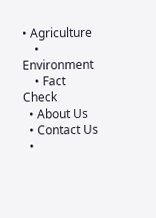• Agriculture
    • Environment
    • Fact Check
  • About Us
  • Contact Us
  •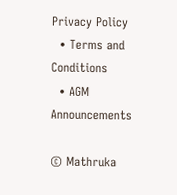Privacy Policy
  • Terms and Conditions
  • AGM Announcements

© Mathruka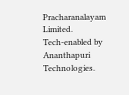Pracharanalayam Limited.
Tech-enabled by Ananthapuri Technologies.